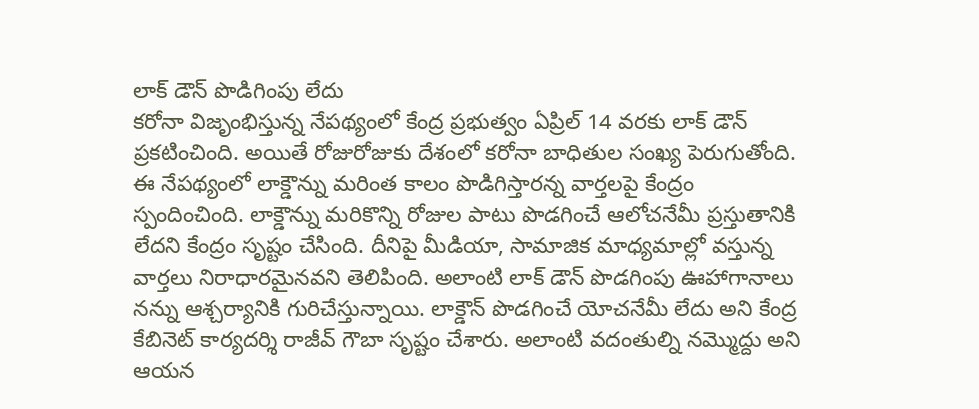లాక్ డౌన్ పొడిగింపు లేదు
కరోనా విజృంభిస్తున్న నేపథ్యంలో కేంద్ర ప్రభుత్వం ఏప్రిల్ 14 వరకు లాక్ డౌన్ ప్రకటించింది. అయితే రోజురోజుకు దేశంలో కరోనా బాధితుల సంఖ్య పెరుగుతోంది. ఈ నేపథ్యంలో లాక్డౌన్ను మరింత కాలం పొడిగిస్తారన్న వార్తలపై కేంద్రం స్పందించింది. లాక్డౌన్ను మరికొన్ని రోజుల పాటు పొడగించే ఆలోచనేమీ ప్రస్తుతానికి లేదని కేంద్రం సృష్టం చేసింది. దీనిపై మీడియా, సామాజిక మాధ్యమాల్లో వస్తున్న వార్తలు నిరాధారమైనవని తెలిపింది. అలాంటి లాక్ డౌన్ పొడగింపు ఊహాగానాలు నన్ను ఆశ్చర్యానికి గురిచేస్తున్నాయి. లాక్డౌన్ పొడగించే యోచనేమీ లేదు అని కేంద్ర కేబినెట్ కార్యదర్శి రాజీవ్ గౌబా సృష్టం చేశారు. అలాంటి వదంతుల్ని నమ్మొద్దు అని ఆయన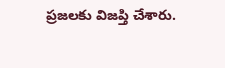ప్రజలకు విజప్తి చేశారు.